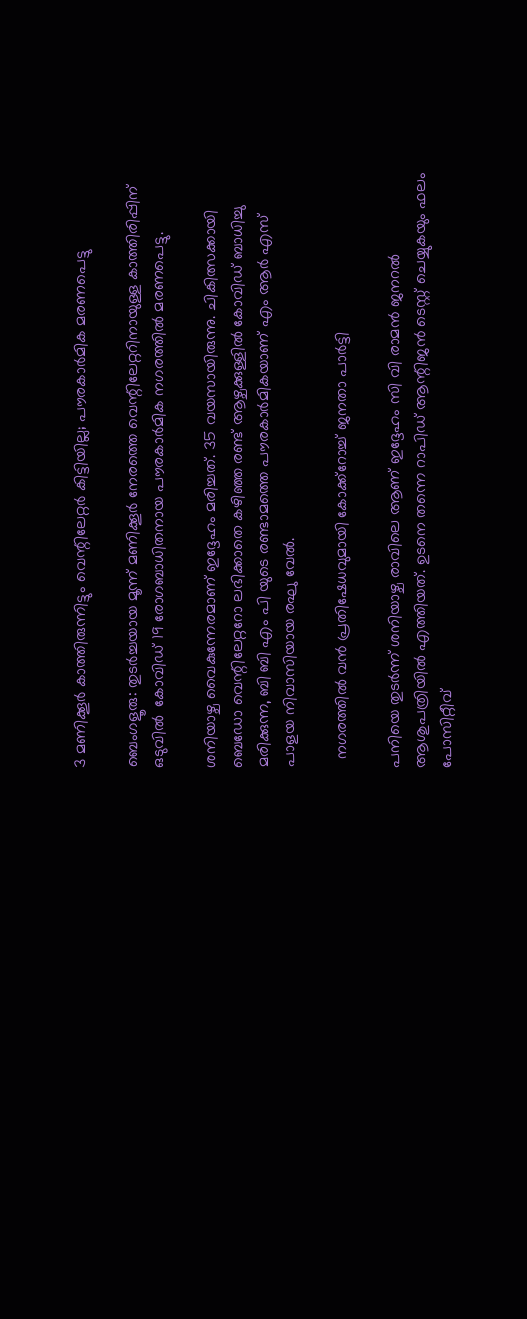3 മണിക്കൂർ കാത്തിരുന്നിട്ടും വെന്റിലേറ്റർ കിട്ടിയില്ല; പൗരകാർമിക മരണപെട്ടു

ബെംഗളൂരു: തുടർച്ചയായ മൂന്ന് മണിക്കൂർ നേരത്തെ വെന്റിലേറ്ററിനായുള്ള കാത്തിരിപ്പിന് ഒടുവിൽ  കോവിഡ് 19 രോഗബാധിതനായ പൗരകാർമിക നഗരത്തിൽ മരണപെട്ടു.

ശനിയാഴ്ച വൈകുന്നേരമാണ് ഇദ്ദേഹം മരിച്ചത്. 35 വയസായിരുന്നു. ചികിത്സക്കായി ബെഡോ വെന്റിലേറ്ററോ ലഭിക്കാതെ കഴിഞ്ഞ രണ്ട് ആഴ്ചക്കുള്ളിൽ കോവിഡ് ബാധിച്ചു മരിക്കുന്ന, ബി ബി എം പി യുടെ രണ്ടാമത്തെ പൗരകാർമികയാണ് എം ആർ എസ് പാളയ നിവാസിയായ രഘു വേൽ.

  നഗരത്തിൽ വൻ പ്രതിഷേധവുമായി കോക്ക്റോച്ച് ജനതാ പാർട്ടി

പനിയെ തുടർന്ന് ശനിയാഴ്ച രാവിലെ ആണ് ഇദ്ദേഹം സി വി രാമൻ ജനറൽ ആശുപത്രിയിൽ എത്തിയത്. ഉടനെ തന്നെ റാപിഡ് ആന്റിജൻ ടെസ്റ്റ് ചെയ്യുകയും ഫലം പോസിറ്റീവ്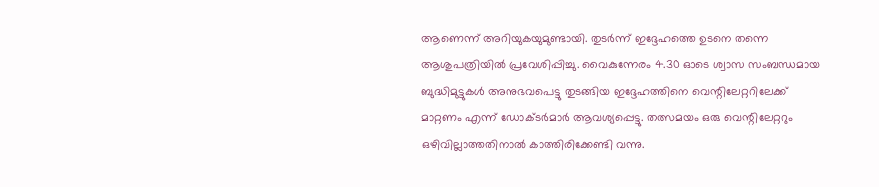ആണെന്ന് അറിയുകയുമുണ്ടായി. തുടർന്ന് ഇദ്ദേഹത്തെ ഉടനെ തന്നെ ആശുപത്രിയിൽ പ്രവേശിപ്പിച്ചു. വൈകുന്നേരം 4.30 ഓടെ ശ്വാസ സംബന്ധമായ ബുദ്ധിമുട്ടുകൾ അനുഭവപെട്ടു തുടങ്ങിയ ഇദ്ദേഹത്തിനെ വെന്റിലേറ്ററിലേക്ക്‌ മാറ്റണം എന്ന് ഡോക്ടർമാർ ആവശ്യപ്പെട്ടു. തത്സമയം ഒരു വെന്റിലേറ്ററും ഒഴിവില്ലാത്തതിനാൽ കാത്തിരിക്കേണ്ടി വന്നു.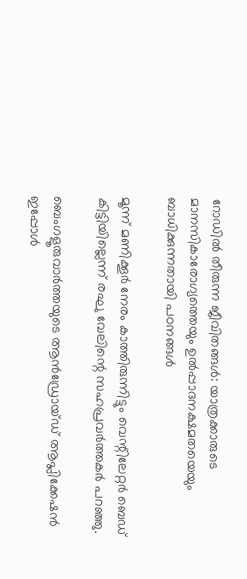റോഡിൽ തീരുന്ന ജീവിതങ്ങൾ: യാത്രക്കാരുടെ മാനസികാരോഗ്യത്തെയും ഉൽപ്പാദനക്ഷമതയെയും ബാധിക്കുന്നതായി പഠനങ്ങൾ

മൂന്ന് മണിക്കൂർ നേരം കാത്തിരുന്നിട്ടും വെന്റിലേറ്റർ ബെഡ് കിട്ടിയില്ലെന്ന് രഘു വേലിന്റെ സഹപ്രവർത്തകർ പറഞ്ഞു.

ബെംഗളൂരുവാർത്തയുടെ ആൻഡ്രോയ്ഡ് ആപ്ലിക്കേഷൻ ഇപ്പോൾ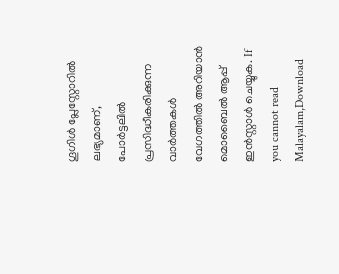ഗൂഗിൾ പ്ലേസ്റ്റോറിൽ ലഭ്യമാണ്, പോർട്ടലിൽ പ്രസിദ്ധീകരിക്കുന്ന വാർത്തകൾ വേഗത്തിൽ അറിയാൻ മൊബൈൽ ആപ്പ് ഇൻസ്റ്റാൾ ചെയ്യുക. If you cannot read Malayalam,Download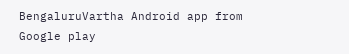BengaluruVartha Android app from Google play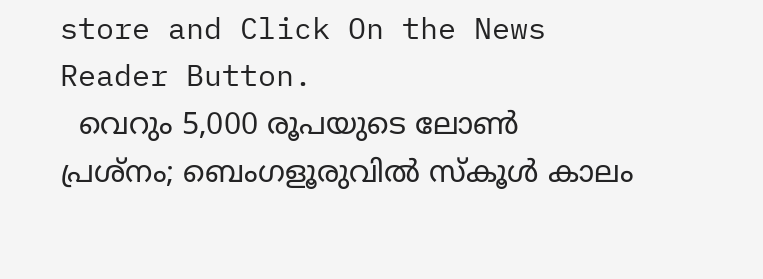store and Click On the News Reader Button.
  വെറും 5,000 രൂപയുടെ ലോൺ പ്രശ്നം; ബെംഗളൂരുവിൽ സ്കൂൾ കാലം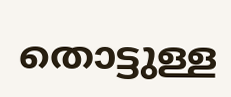തൊട്ടുള്ള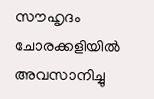സൗഹൃദം ചോരക്കളിയിൽ അവസാനിച്ചു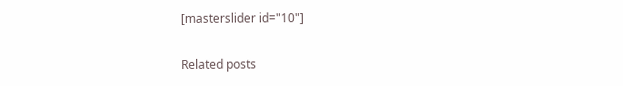[masterslider id="10"]

Related posts